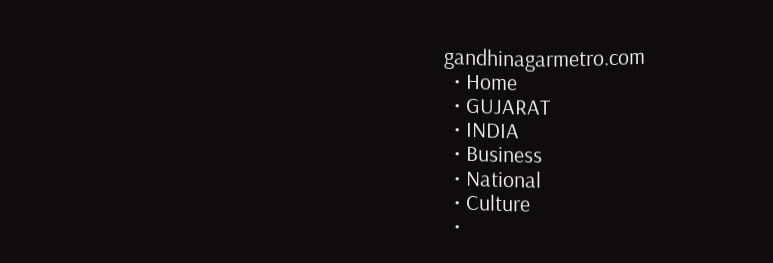gandhinagarmetro.com
  • Home
  • GUJARAT
  • INDIA
  • Business
  • National
  • Culture
  •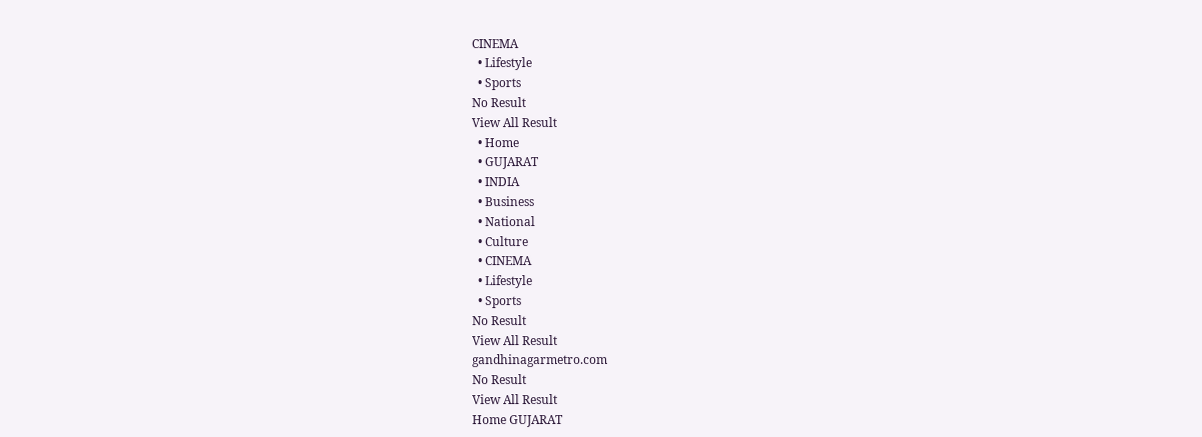CINEMA
  • Lifestyle
  • Sports
No Result
View All Result
  • Home
  • GUJARAT
  • INDIA
  • Business
  • National
  • Culture
  • CINEMA
  • Lifestyle
  • Sports
No Result
View All Result
gandhinagarmetro.com
No Result
View All Result
Home GUJARAT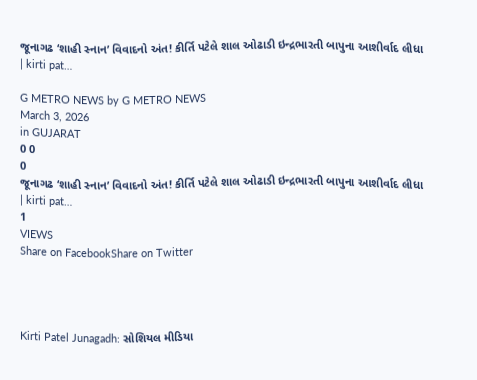જૂનાગઢ ‘શાહી સ્નાન’ વિવાદનો અંત! કીર્તિ પટેલે શાલ ઓઢાડી ઇન્દ્રભારતી બાપુના આશીર્વાદ લીધા | kirti pat…

G METRO NEWS by G METRO NEWS
March 3, 2026
in GUJARAT
0 0
0
જૂનાગઢ ‘શાહી સ્નાન’ વિવાદનો અંત! કીર્તિ પટેલે શાલ ઓઢાડી ઇન્દ્રભારતી બાપુના આશીર્વાદ લીધા | kirti pat…
1
VIEWS
Share on FacebookShare on Twitter




Kirti Patel Junagadh: સોશિયલ મીડિયા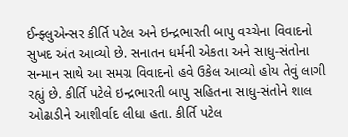ઈન્ફ્લુએન્સર કીર્તિ પટેલ અને ઇન્દ્રભારતી બાપુ વચ્ચેના વિવાદનો સુખદ અંત આવ્યો છે. સનાતન ધર્મની એકતા અને સાધુ-સંતોના સન્માન સાથે આ સમગ્ર વિવાદનો હવે ઉકેલ આવ્યો હોય તેવું લાગી રહ્યું છે. કીર્તિ પટેલે ઇન્દ્રભારતી બાપુ સહિતના સાધુ-સંતોને શાલ ઓઢાડીને આશીર્વાદ લીધા હતા. કીર્તિ પટેલ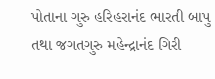પોતાના ગુરુ હરિહરાનંદ ભારતી બાપુ તથા જગતગુરુ મહેન્દ્રાનંદ ગિરી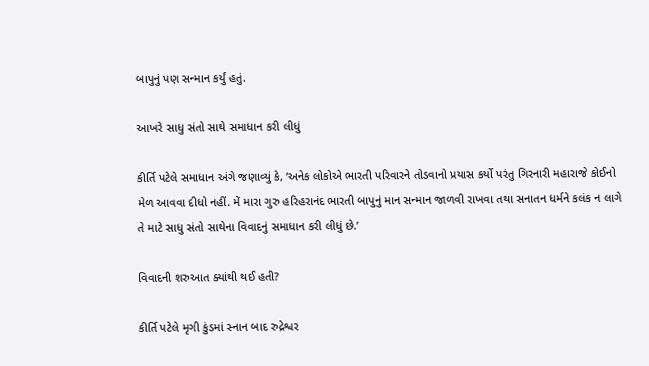બાપુનું પણ સન્માન કર્યું હતું.

આખરે સાધુ સંતો સાથે સમાધાન કરી લીધું

કીર્તિ પટેલે સમાધાન અંગે જણાવ્યું કે, ‘અનેક લોકોએ ભારતી પરિવારને તોડવાનો પ્રયાસ કર્યો પરંતુ ગિરનારી મહારાજે કોઈનો મેળ આવવા દીધો નહીં. મેં મારા ગુરુ હરિહરાનંદ ભારતી બાપુનું માન સન્માન જાળવી રાખવા તથા સનાતન ધર્મને કલંક ન લાગે તે માટે સાધુ સંતો સાથેના વિવાદનું સમાધાન કરી લીધું છે.’

વિવાદની શરુઆત ક્યાંથી થઈ હતી?

કીર્તિ પટેલે મૃગી કુંડમાં સ્નાન બાદ રુદ્રેશ્વર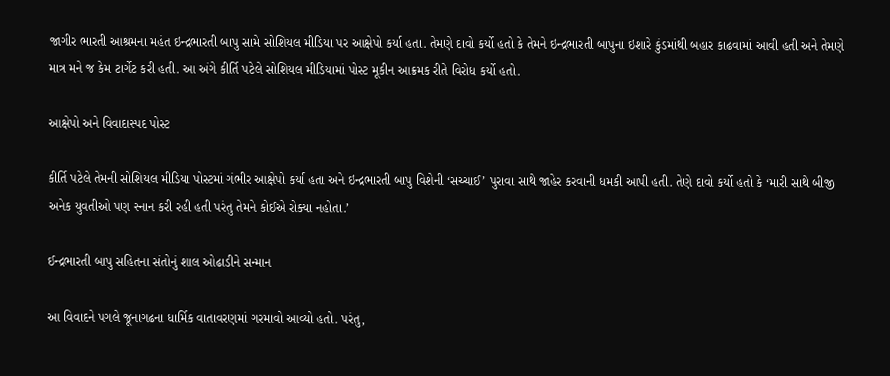જાગીર ભારતી આશ્રમના મહંત ઇન્દ્રભારતી બાપુ સામે સોશિયલ મીડિયા પર આક્ષેપો કર્યા હતા. તેમણે દાવો કર્યો હતો કે તેમને ઇન્દ્રભારતી બાપુના ઇશારે કુંડમાંથી બહાર કાઢવામાં આવી હતી અને તેમણે માત્ર મને જ કેમ ટાર્ગેટ કરી હતી. આ અંગે કીર્તિ પટેલે સોશિયલ મીડિયામાં પોસ્ટ મૂકીન આક્રમક રીતે વિરોધ કર્યો હતો.

આક્ષેપો અને વિવાદાસ્પદ પોસ્ટ

કીર્તિ પટેલે તેમની સોશિયલ મીડિયા પોસ્ટમાં ગંભીર આક્ષેપો કર્યા હતા અને ઇન્દ્રભારતી બાપુ વિશેની ‘સચ્ચાઈ’ પુરાવા સાથે જાહેર કરવાની ધમકી આપી હતી. તેણે દાવો કર્યો હતો કે ‘મારી સાથે બીજી અનેક યુવતીઓ પણ સ્નાન કરી રહી હતી પરંતુ તેમને કોઈએ રોક્યા નહોતા.’

ઈન્દ્રભારતી બાપુ સહિતના સંતોનું શાલ ઓઢાડીને સન્માન

આ વિવાદને પગલે જૂનાગઢના ધાર્મિક વાતાવરણમાં ગરમાવો આવ્યો હતો. પરંતુ,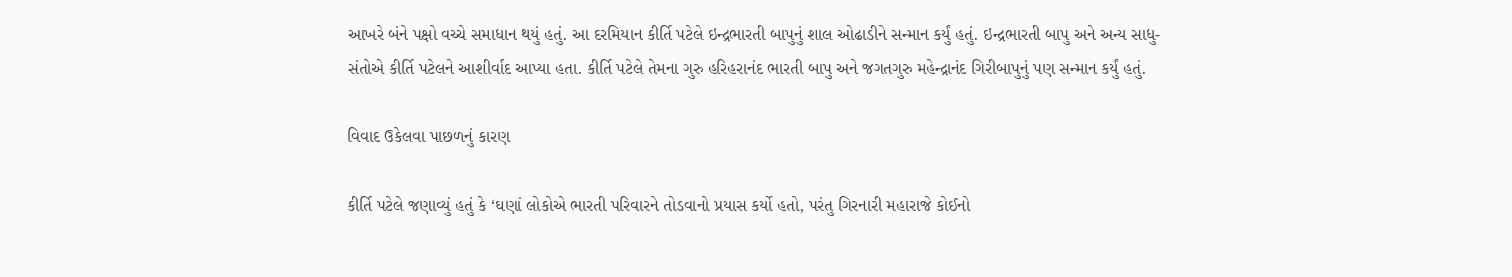આખરે બંને પક્ષો વચ્ચે સમાધાન થયું હતું. આ દરમિયાન કીર્તિ પટેલે ઇન્દ્રભારતી બાપુનું શાલ ઓઢાડીને સન્માન કર્યું હતું. ઇન્દ્રભારતી બાપુ અને અન્ય સાધુ-સંતોએ કીર્તિ પટેલને આશીર્વાદ આપ્યા હતા. કીર્તિ પટેલે તેમના ગુરુ હરિહરાનંદ ભારતી બાપુ અને જગતગુરુ મહેન્દ્રાનંદ ગિરીબાપુનું પણ સન્માન કર્યું હતું.

વિવાદ ઉકેલવા પાછળનું કારણ

કીર્તિ પટેલે જણાવ્યું હતું કે ‘ઘણાં લોકોએ ભારતી પરિવારને તોડવાનો પ્રયાસ કર્યો હતો, પરંતુ ગિરનારી મહારાજે કોઈનો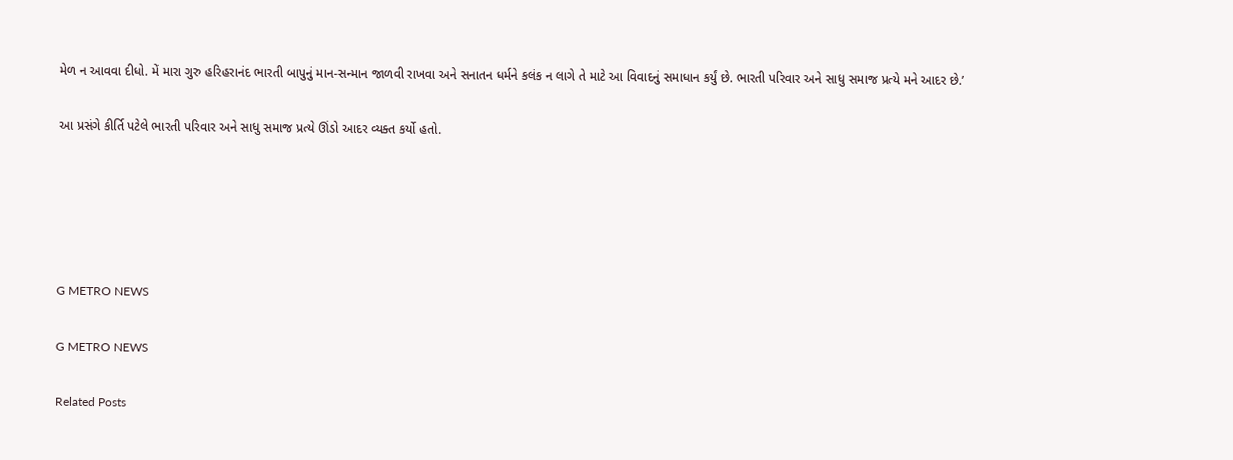મેળ ન આવવા દીધો. મેં મારા ગુરુ હરિહરાનંદ ભારતી બાપુનું માન-સન્માન જાળવી રાખવા અને સનાતન ધર્મને કલંક ન લાગે તે માટે આ વિવાદનું સમાધાન કર્યું છે. ભારતી પરિવાર અને સાધુ સમાજ પ્રત્યે મને આદર છે.’

આ પ્રસંગે કીર્તિ પટેલે ભારતી પરિવાર અને સાધુ સમાજ પ્રત્યે ઊંડો આદર વ્યક્ત કર્યો હતો.





G METRO NEWS

G METRO NEWS

Related Posts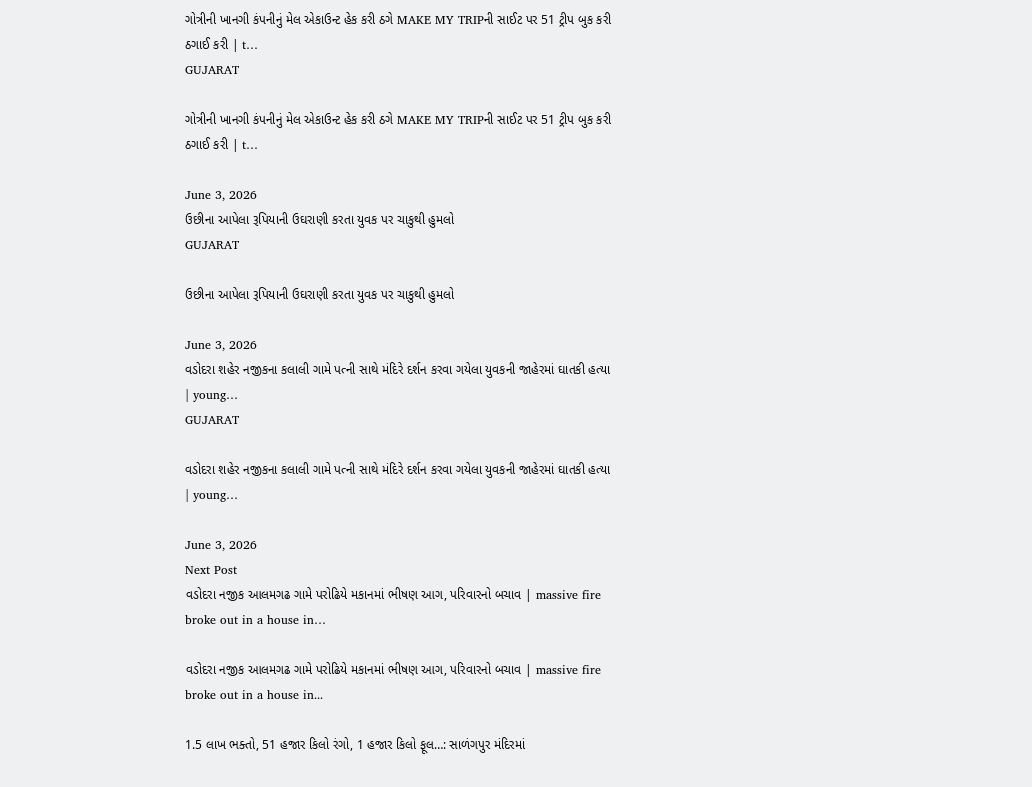ગોત્રીની ખાનગી કંપનીનું મેલ એકાઉન્ટ હેક કરી ઠગે MAKE MY TRIPની સાઈટ પર 51 ટ્રીપ બુક કરી ઠગાઈ કરી | t…
GUJARAT

ગોત્રીની ખાનગી કંપનીનું મેલ એકાઉન્ટ હેક કરી ઠગે MAKE MY TRIPની સાઈટ પર 51 ટ્રીપ બુક કરી ઠગાઈ કરી | t…

June 3, 2026
ઉછીના આપેલા રૂપિયાની ઉઘરાણી કરતા યુવક પર ચાકુથી હુમલો
GUJARAT

ઉછીના આપેલા રૂપિયાની ઉઘરાણી કરતા યુવક પર ચાકુથી હુમલો

June 3, 2026
વડોદરા શહેર નજીકના કલાલી ગામે પત્ની સાથે મંદિરે દર્શન કરવા ગયેલા યુવકની જાહેરમાં ઘાતકી હત્યા | young…
GUJARAT

વડોદરા શહેર નજીકના કલાલી ગામે પત્ની સાથે મંદિરે દર્શન કરવા ગયેલા યુવકની જાહેરમાં ઘાતકી હત્યા | young…

June 3, 2026
Next Post
વડોદરા નજીક આલમગઢ ગામે પરોઢિયે મકાનમાં ભીષણ આગ, પરિવારનો બચાવ | massive fire broke out in a house in…

વડોદરા નજીક આલમગઢ ગામે પરોઢિયે મકાનમાં ભીષણ આગ, પરિવારનો બચાવ | massive fire broke out in a house in...

1.5 લાખ ભક્તો, 51 હજાર કિલો રંગો, 1 હજાર કિલો ફૂલ…: સાળંગપુર મંદિરમાં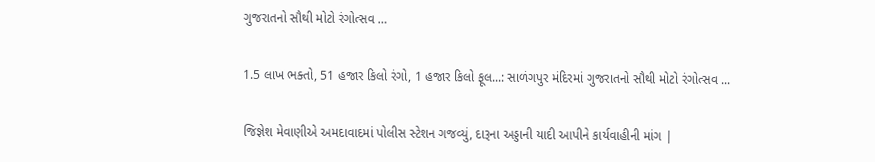ગુજરાતનો સૌથી મોટો રંગોત્સવ …

1.5 લાખ ભક્તો, 51 હજાર કિલો રંગો, 1 હજાર કિલો ફૂલ...: સાળંગપુર મંદિરમાં ગુજરાતનો સૌથી મોટો રંગોત્સવ ...

જિજ્ઞેશ મેવાણીએ અમદાવાદમાં પોલીસ સ્ટેશન ગજવ્યું, દારૂના અડ્ડાની યાદી આપીને કાર્યવાહીની માંગ |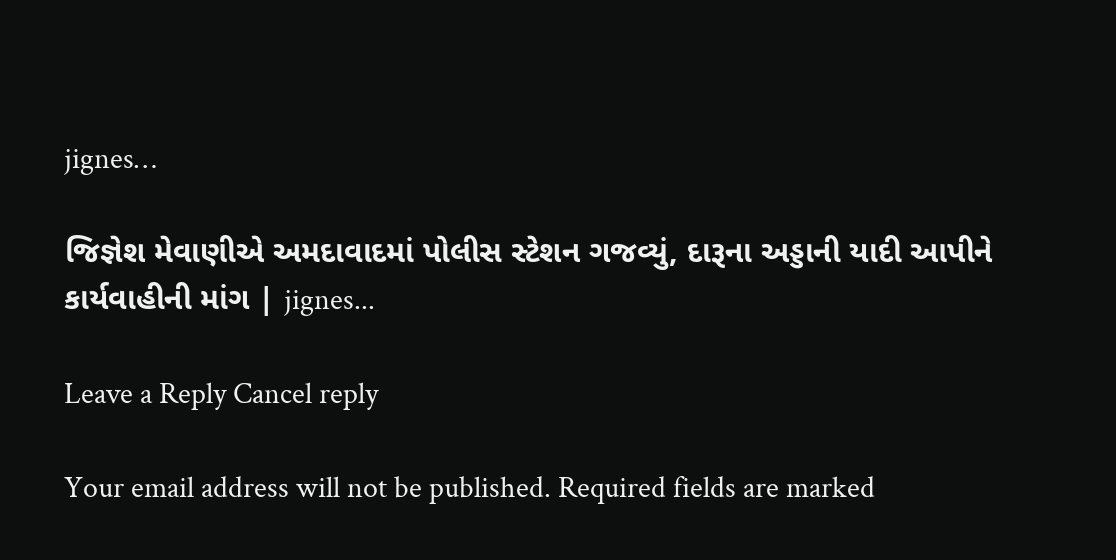jignes…

જિજ્ઞેશ મેવાણીએ અમદાવાદમાં પોલીસ સ્ટેશન ગજવ્યું, દારૂના અડ્ડાની યાદી આપીને કાર્યવાહીની માંગ | jignes...

Leave a Reply Cancel reply

Your email address will not be published. Required fields are marked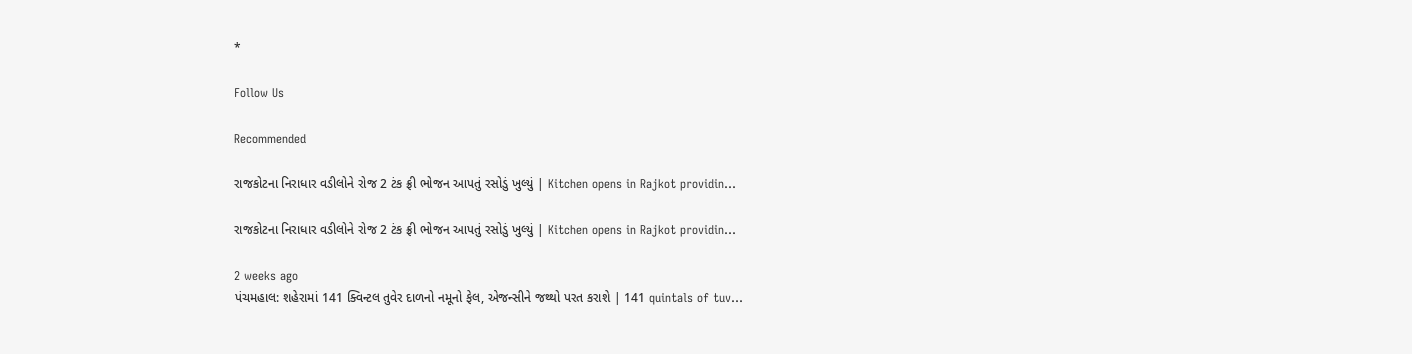*

Follow Us

Recommended

રાજકોટના નિરાધાર વડીલોને રોજ 2 ટંક ફ્રી ભોજન આપતું રસોડું ખુલ્યું | Kitchen opens in Rajkot providin…

રાજકોટના નિરાધાર વડીલોને રોજ 2 ટંક ફ્રી ભોજન આપતું રસોડું ખુલ્યું | Kitchen opens in Rajkot providin…

2 weeks ago
પંચમહાલ: શહેરામાં 141 ક્વિન્ટલ તુવેર દાળનો નમૂનો ફેલ, એજન્સીને જથ્થો પરત કરાશે | 141 quintals of tuv…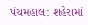પંચમહાલ: શહેરામાં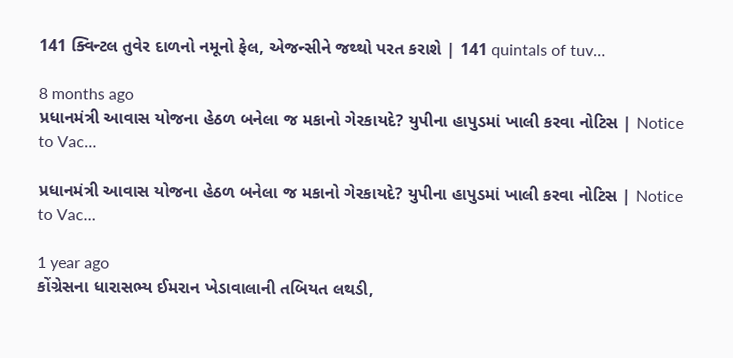141 ક્વિન્ટલ તુવેર દાળનો નમૂનો ફેલ, એજન્સીને જથ્થો પરત કરાશે | 141 quintals of tuv…

8 months ago
પ્રધાનમંત્રી આવાસ યોજના હેઠળ બનેલા જ મકાનો ગેરકાયદે? યુપીના હાપુડમાં ખાલી કરવા નોટિસ | Notice to Vac…

પ્રધાનમંત્રી આવાસ યોજના હેઠળ બનેલા જ મકાનો ગેરકાયદે? યુપીના હાપુડમાં ખાલી કરવા નોટિસ | Notice to Vac…

1 year ago
કોંગ્રેસના ધારાસભ્ય ઈમરાન ખેડાવાલાની તબિયત લથડી,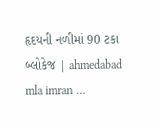હૃદયની નળીમાં 90 ટકા બ્લોકેજ | ahmedabad mla imran …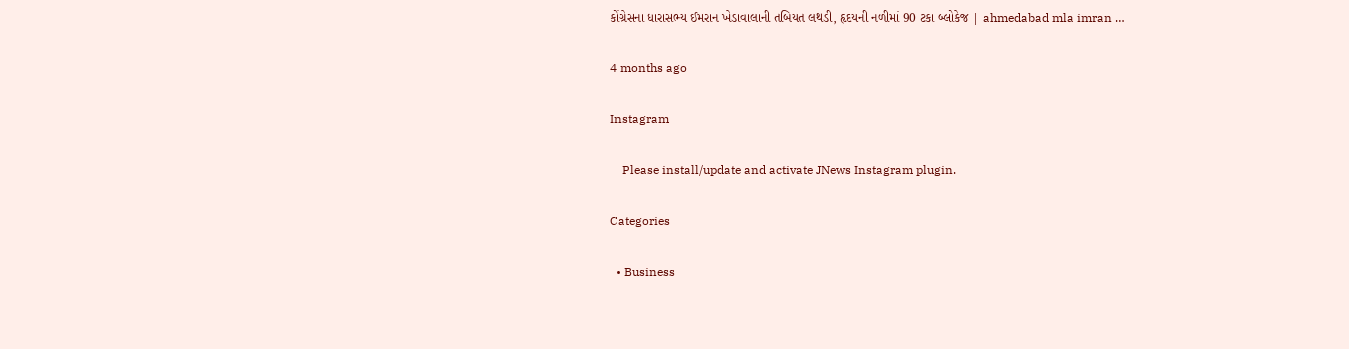કોંગ્રેસના ધારાસભ્ય ઈમરાન ખેડાવાલાની તબિયત લથડી, હૃદયની નળીમાં 90 ટકા બ્લોકેજ | ahmedabad mla imran …

4 months ago

Instagram

    Please install/update and activate JNews Instagram plugin.

Categories

  • Business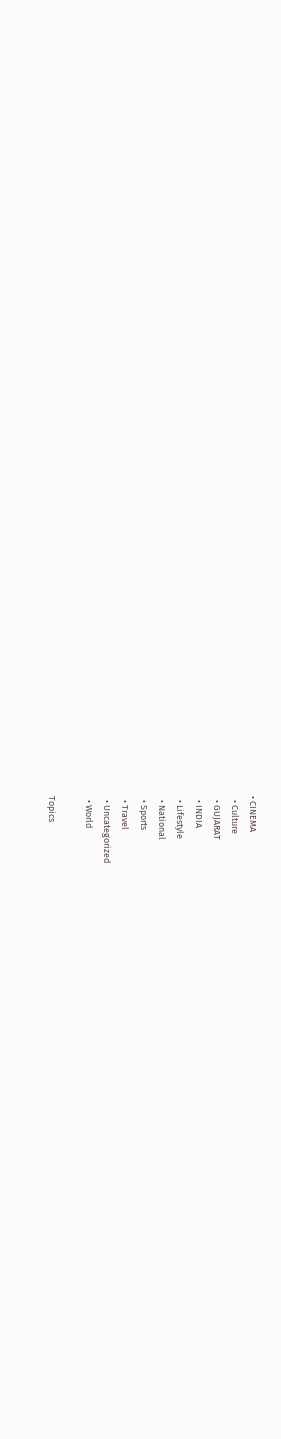• CINEMA
  • Culture
  • GUJARAT
  • INDIA
  • Lifestyle
  • National
  • Sports
  • Travel
  • Uncategorized
  • World

Topics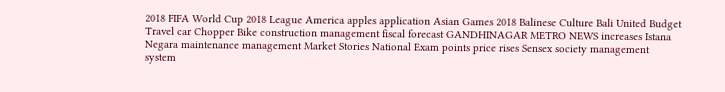2018 FIFA World Cup 2018 League America apples application Asian Games 2018 Balinese Culture Bali United Budget Travel car Chopper Bike construction management fiscal forecast GANDHINAGAR METRO NEWS increases Istana Negara maintenance management Market Stories National Exam points price rises Sensex society management system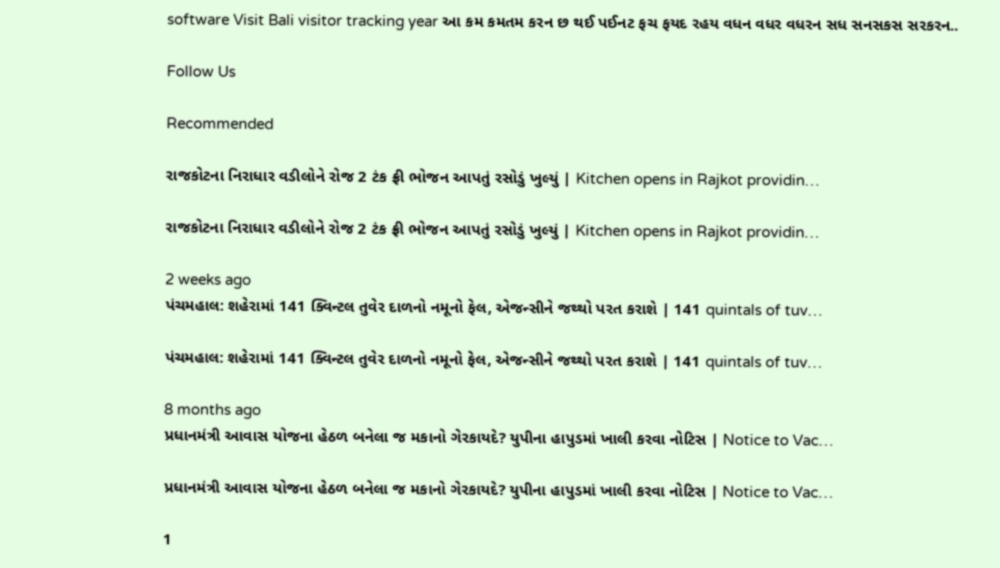software Visit Bali visitor tracking year આ કમ કમતમ કરન છ થઈ પઈનટ ફચ ફયદ રહય વધન વધર વધરન સધ સનસકસ સરકરન..

Follow Us

Recommended

રાજકોટના નિરાધાર વડીલોને રોજ 2 ટંક ફ્રી ભોજન આપતું રસોડું ખુલ્યું | Kitchen opens in Rajkot providin…

રાજકોટના નિરાધાર વડીલોને રોજ 2 ટંક ફ્રી ભોજન આપતું રસોડું ખુલ્યું | Kitchen opens in Rajkot providin…

2 weeks ago
પંચમહાલ: શહેરામાં 141 ક્વિન્ટલ તુવેર દાળનો નમૂનો ફેલ, એજન્સીને જથ્થો પરત કરાશે | 141 quintals of tuv…

પંચમહાલ: શહેરામાં 141 ક્વિન્ટલ તુવેર દાળનો નમૂનો ફેલ, એજન્સીને જથ્થો પરત કરાશે | 141 quintals of tuv…

8 months ago
પ્રધાનમંત્રી આવાસ યોજના હેઠળ બનેલા જ મકાનો ગેરકાયદે? યુપીના હાપુડમાં ખાલી કરવા નોટિસ | Notice to Vac…

પ્રધાનમંત્રી આવાસ યોજના હેઠળ બનેલા જ મકાનો ગેરકાયદે? યુપીના હાપુડમાં ખાલી કરવા નોટિસ | Notice to Vac…

1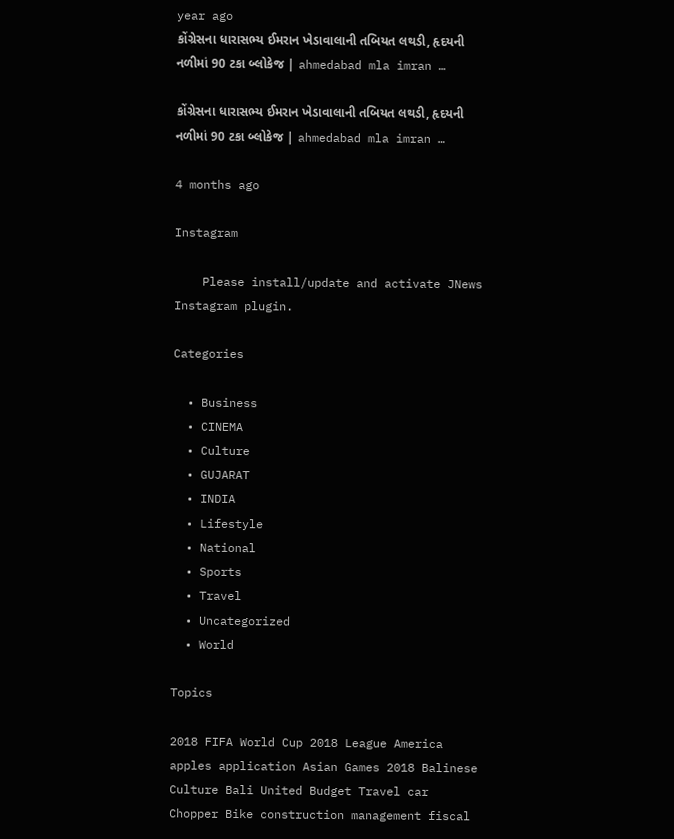year ago
કોંગ્રેસના ધારાસભ્ય ઈમરાન ખેડાવાલાની તબિયત લથડી, હૃદયની નળીમાં 90 ટકા બ્લોકેજ | ahmedabad mla imran …

કોંગ્રેસના ધારાસભ્ય ઈમરાન ખેડાવાલાની તબિયત લથડી, હૃદયની નળીમાં 90 ટકા બ્લોકેજ | ahmedabad mla imran …

4 months ago

Instagram

    Please install/update and activate JNews Instagram plugin.

Categories

  • Business
  • CINEMA
  • Culture
  • GUJARAT
  • INDIA
  • Lifestyle
  • National
  • Sports
  • Travel
  • Uncategorized
  • World

Topics

2018 FIFA World Cup 2018 League America apples application Asian Games 2018 Balinese Culture Bali United Budget Travel car Chopper Bike construction management fiscal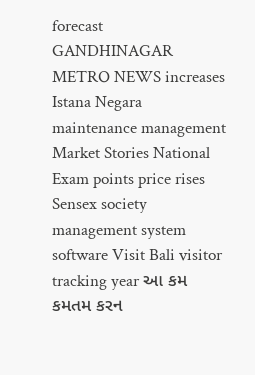forecast GANDHINAGAR METRO NEWS increases Istana Negara maintenance management Market Stories National Exam points price rises Sensex society management system software Visit Bali visitor tracking year આ કમ કમતમ કરન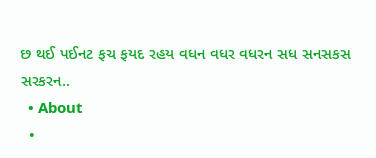છ થઈ પઈનટ ફચ ફયદ રહય વધન વધર વધરન સધ સનસકસ સરકરન..
  • About
  •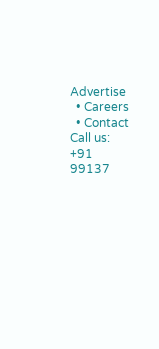Advertise
  • Careers
  • Contact
Call us: +91 99137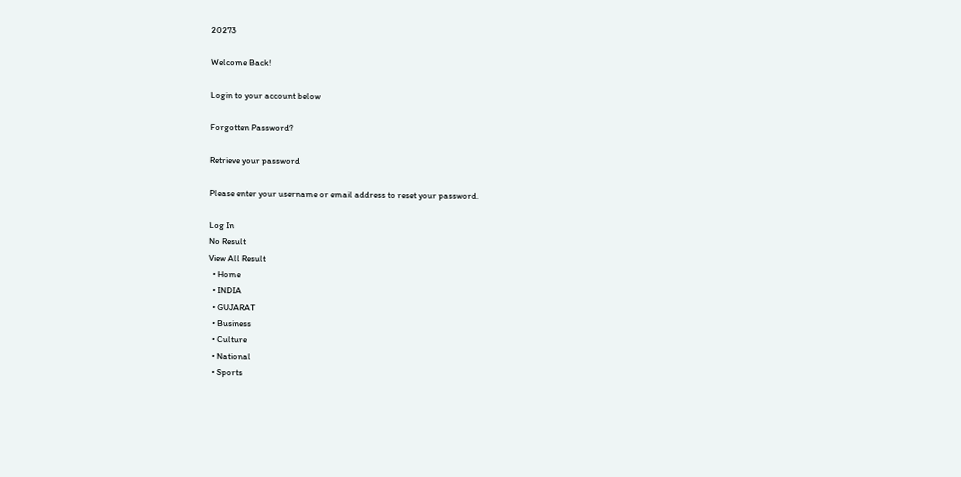20273

Welcome Back!

Login to your account below

Forgotten Password?

Retrieve your password

Please enter your username or email address to reset your password.

Log In
No Result
View All Result
  • Home
  • INDIA
  • GUJARAT
  • Business
  • Culture
  • National
  • Sports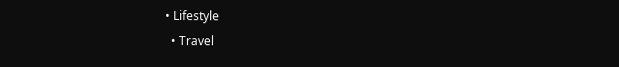• Lifestyle
  • Travel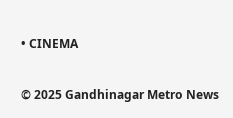• CINEMA

© 2025 Gandhinagar Metro News